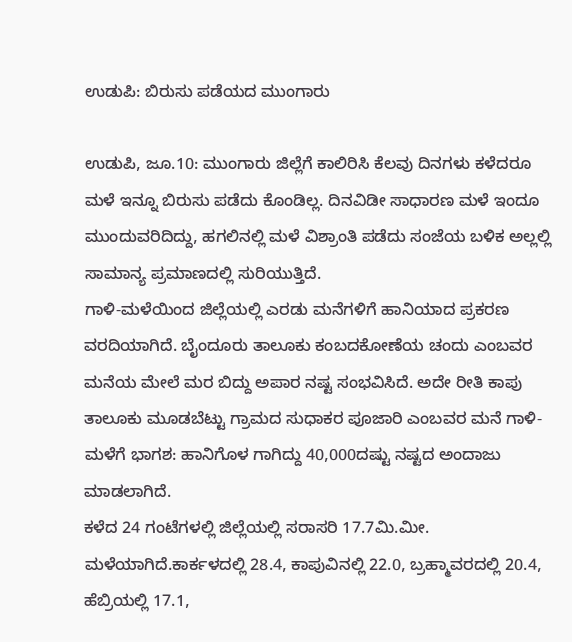ಉಡುಪಿ: ಬಿರುಸು ಪಡೆಯದ ಮುಂಗಾರು

ಉಡುಪಿ, ಜೂ.10: ಮುಂಗಾರು ಜಿಲ್ಲೆಗೆ ಕಾಲಿರಿಸಿ ಕೆಲವು ದಿನಗಳು ಕಳೆದರೂ ಮಳೆ ಇನ್ನೂ ಬಿರುಸು ಪಡೆದು ಕೊಂಡಿಲ್ಲ. ದಿನವಿಡೀ ಸಾಧಾರಣ ಮಳೆ ಇಂದೂ ಮುಂದುವರಿದಿದ್ದು, ಹಗಲಿನಲ್ಲಿ ಮಳೆ ವಿಶ್ರಾಂತಿ ಪಡೆದು ಸಂಜೆಯ ಬಳಿಕ ಅಲ್ಲಲ್ಲಿ ಸಾಮಾನ್ಯ ಪ್ರಮಾಣದಲ್ಲಿ ಸುರಿಯುತ್ತಿದೆ.
ಗಾಳಿ-ಮಳೆಯಿಂದ ಜಿಲ್ಲೆಯಲ್ಲಿ ಎರಡು ಮನೆಗಳಿಗೆ ಹಾನಿಯಾದ ಪ್ರಕರಣ ವರದಿಯಾಗಿದೆ. ಬೈಂದೂರು ತಾಲೂಕು ಕಂಬದಕೋಣೆಯ ಚಂದು ಎಂಬವರ ಮನೆಯ ಮೇಲೆ ಮರ ಬಿದ್ದು ಅಪಾರ ನಷ್ಟ ಸಂಭವಿಸಿದೆ. ಅದೇ ರೀತಿ ಕಾಪು ತಾಲೂಕು ಮೂಡಬೆಟ್ಟು ಗ್ರಾಮದ ಸುಧಾಕರ ಪೂಜಾರಿ ಎಂಬವರ ಮನೆ ಗಾಳಿ-ಮಳೆಗೆ ಭಾಗಶ: ಹಾನಿಗೊಳ ಗಾಗಿದ್ದು 40,000ದಷ್ಟು ನಷ್ಟದ ಅಂದಾಜು ಮಾಡಲಾಗಿದೆ.
ಕಳೆದ 24 ಗಂಟೆಗಳಲ್ಲಿ ಜಿಲ್ಲೆಯಲ್ಲಿ ಸರಾಸರಿ 17.7ಮಿ.ಮೀ. ಮಳೆಯಾಗಿದೆ.ಕಾರ್ಕಳದಲ್ಲಿ 28.4, ಕಾಪುವಿನಲ್ಲಿ 22.0, ಬ್ರಹ್ಮಾವರದಲ್ಲಿ 20.4, ಹೆಬ್ರಿಯಲ್ಲಿ 17.1,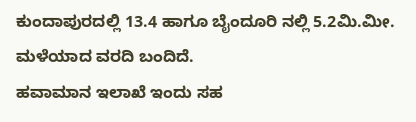ಕುಂದಾಪುರದಲ್ಲಿ 13.4 ಹಾಗೂ ಬೈಂದೂರಿ ನಲ್ಲಿ 5.2ಮಿ.ಮೀ. ಮಳೆಯಾದ ವರದಿ ಬಂದಿದೆ.
ಹವಾಮಾನ ಇಲಾಖೆ ಇಂದು ಸಹ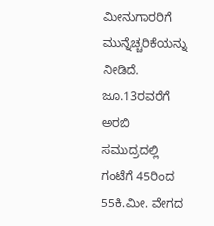ಮೀನುಗಾರರಿಗೆ ಮುನ್ನೆಚ್ಚರಿಕೆಯನ್ನು ನೀಡಿದೆ. ಜೂ.13ರವರೆಗೆ ಅರಬಿ ಸಮುದ್ರದಲ್ಲಿ ಗಂಟೆಗೆ 45ರಿಂದ 55ಕಿ.ಮೀ. ವೇಗದ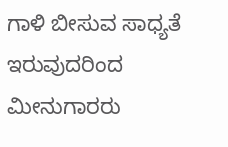ಗಾಳಿ ಬೀಸುವ ಸಾಧ್ಯತೆ ಇರುವುದರಿಂದ ಮೀನುಗಾರರು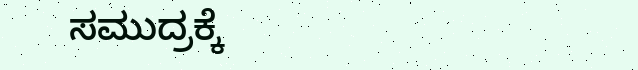ಸಮುದ್ರಕ್ಕೆ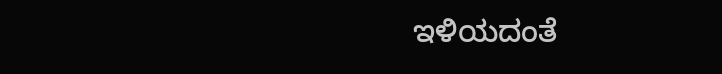ಇಳಿಯದಂತೆ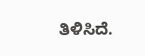ತಿಳಿಸಿದೆ.